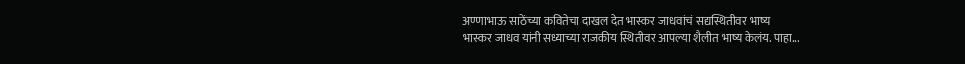अण्णाभाऊ साठेंच्या कवितेचा दाखल देत भास्कर जाधवांचं सद्यस्थितीवर भाष्य
भास्कर जाधव यांनी सध्याच्या राजकीय स्थितीवर आपल्या शैलीत भाष्य केलंय. पाहा...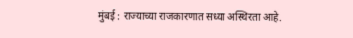मुंबई : राज्याच्या राजकारणात सध्या अस्थिरता आहे.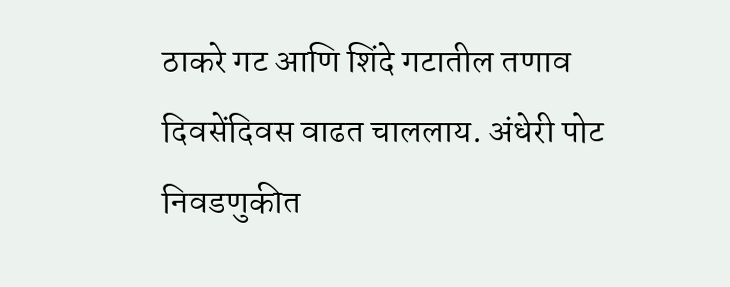ठाकरे गट आणि शिंदे गटातील तणाव दिवसेंदिवस वाढत चाललाय. अंधेरी पोट निवडणुकीत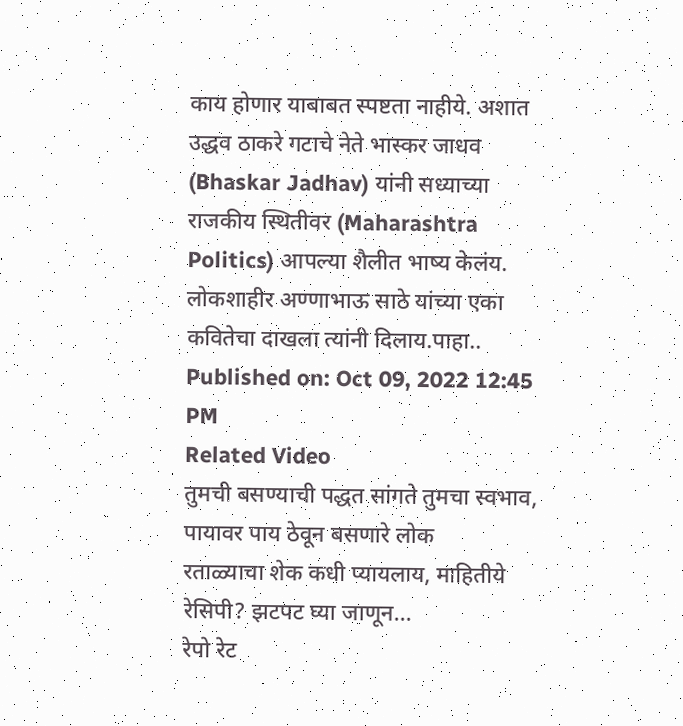काय होणार याबाबत स्पष्टता नाहीये. अशात उद्धव ठाकरे गटाचे नेते भास्कर जाधव (Bhaskar Jadhav) यांनी सध्याच्या राजकीय स्थितीवर (Maharashtra Politics) आपल्या शैलीत भाष्य केलंय. लोकशाहीर अण्णाभाऊ साठे यांच्या एका कवितेचा दाखला त्यांनी दिलाय.पाहा..
Published on: Oct 09, 2022 12:45 PM
Related Video
तुमची बसण्याची पद्धत सांगते तुमचा स्वभाव, पायावर पाय ठेवून बसणारे लोक
रताळ्याचा शेक कधी प्यायलाय, माहितीये रेसिपी? झटपट घ्या जाणून...
रेपो रेट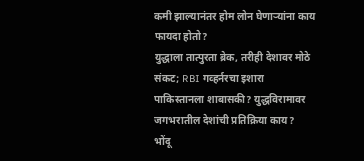कमी झाल्यानंतर होम लोन घेणाऱ्यांना काय फायदा होतो?
युद्धाला तात्पुरता ब्रेक, तरीही देशावर मोठे संकट; RBI गव्हर्नरचा इशारा
पाकिस्तानला शाबासकी? युद्धविरामावर जगभरातील देशांची प्रतिक्रिया काय?
भोंदू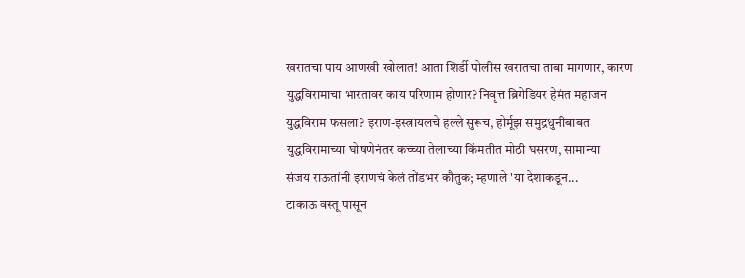खरातचा पाय आणखी खोलात! आता शिर्डी पोलीस खरातचा ताबा मागणार, कारण
युद्धविरामाचा भारतावर काय परिणाम होणार? निवृत्त ब्रिगेडियर हेमंत महाजन
युद्धविराम फसला? इराण-इस्त्रायलचे हल्ले सुरूच, होर्मूझ समुद्रधुनीबाबत
युद्धविरामाच्या घोषणेनंतर कच्च्या तेलाच्या किंमतीत मोठी घसरण, सामान्या
संजय राऊतांनी इराणचं केलं तोंडभर कौतुक; म्हणाले 'या देशाकडून...
टाकाऊ वस्तू पासून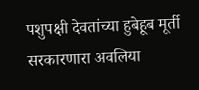पशुपक्षी देवतांच्या हुबेहूब मूर्ती सरकारणारा अवलिया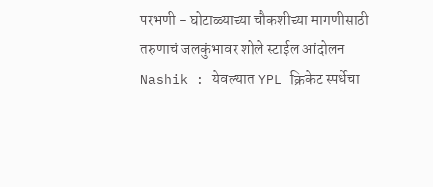परभणी - घोटाळ्याच्या चौकशीच्या मागणीसाठी तरुणाचं जलकुंभावर शोले स्टाईल आंदोलन
Nashik : येवल्यात YPL क्रिकेट स्पर्धेचा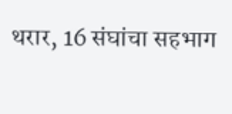थरार, 16 संघांचा सहभाग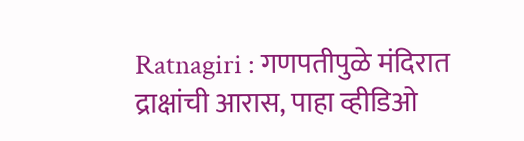Ratnagiri : गणपतीपुळे मंदिरात द्राक्षांची आरास, पाहा व्हीडिओ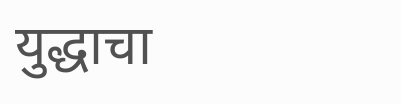युद्धाचा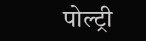पोल्ट्री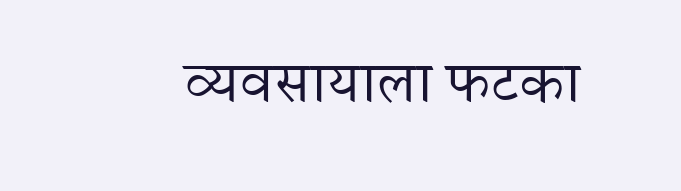व्यवसायाला फटका